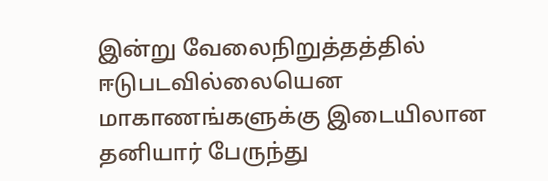இன்று வேலைநிறுத்தத்தில் ஈடுபடவில்லையென மாகாணங்களுக்கு இடையிலான தனியார் பேருந்து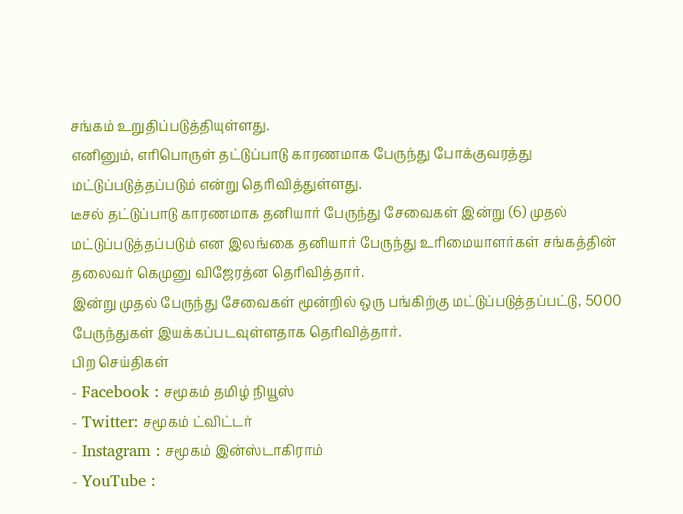சங்கம் உறுதிப்படுத்தியுள்ளது.
எனினும், எரிபொருள் தட்டுப்பாடு காரணமாக பேருந்து போக்குவரத்து மட்டுப்படுத்தப்படும் என்று தெரிவித்துள்ளது.
டீசல் தட்டுப்பாடு காரணமாக தனியார் பேருந்து சேவைகள் இன்று (6) முதல் மட்டுப்படுத்தப்படும் என இலங்கை தனியார் பேருந்து உரிமையாளர்கள் சங்கத்தின் தலைவர் கெமுனு விஜேரத்ன தெரிவித்தார்.
இன்று முதல் பேருந்து சேவைகள் மூன்றில் ஒரு பங்கிற்கு மட்டுப்படுத்தப்பட்டு, 5000 பேருந்துகள் இயக்கப்படவுள்ளதாக தெரிவித்தார்.
பிற செய்திகள்
- Facebook : சமூகம் தமிழ் நியூஸ்
- Twitter: சமூகம் ட்விட்டர்
- Instagram : சமூகம் இன்ஸ்டாகிராம்
- YouTube :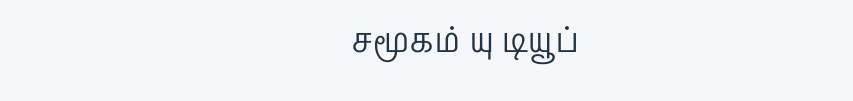சமூகம் யு டியூப்